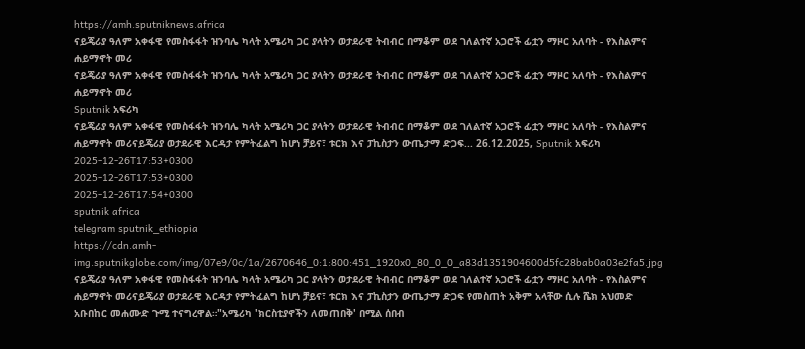https://amh.sputniknews.africa
ናይጄሪያ ዓለም አቀፋዊ የመስፋፋት ዝንባሌ ካላት አሜሪካ ጋር ያላትን ወታደራዊ ትብብር በማቆም ወደ ገለልተኛ አጋሮች ፊቷን ማዞር አለባት - የእስልምና ሐይማኖት መሪ
ናይጄሪያ ዓለም አቀፋዊ የመስፋፋት ዝንባሌ ካላት አሜሪካ ጋር ያላትን ወታደራዊ ትብብር በማቆም ወደ ገለልተኛ አጋሮች ፊቷን ማዞር አለባት - የእስልምና ሐይማኖት መሪ
Sputnik አፍሪካ
ናይጄሪያ ዓለም አቀፋዊ የመስፋፋት ዝንባሌ ካላት አሜሪካ ጋር ያላትን ወታደራዊ ትብብር በማቆም ወደ ገለልተኛ አጋሮች ፊቷን ማዞር አለባት - የእስልምና ሐይማኖት መሪናይጄሪያ ወታደራዊ እርዳታ የምትፈልግ ከሆነ ቻይና፣ ቱርክ እና ፓኪስታን ውጤታማ ድጋፍ... 26.12.2025, Sputnik አፍሪካ
2025-12-26T17:53+0300
2025-12-26T17:53+0300
2025-12-26T17:54+0300
sputnik africa
telegram sputnik_ethiopia
https://cdn.amh-img.sputnikglobe.com/img/07e9/0c/1a/2670646_0:1:800:451_1920x0_80_0_0_a83d1351904600d5fc28bab0a03e2fa5.jpg
ናይጄሪያ ዓለም አቀፋዊ የመስፋፋት ዝንባሌ ካላት አሜሪካ ጋር ያላትን ወታደራዊ ትብብር በማቆም ወደ ገለልተኛ አጋሮች ፊቷን ማዞር አለባት - የእስልምና ሐይማኖት መሪናይጄሪያ ወታደራዊ እርዳታ የምትፈልግ ከሆነ ቻይና፣ ቱርክ እና ፓኪስታን ውጤታማ ድጋፍ የመስጠት አቅም አላቸው ሲሉ ሼክ አህመድ አቡበከር መሐሙድ ጉሚ ተናግረዋል።"አሜሪካ 'ክርስቲያኖችን ለመጠበቅ' በሚል ሰበብ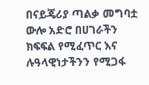በናይጄሪያ ጣልቃ መግባቷ ውሎ አድሮ በሀገራችን ክፍፍል የሚፈጥር እና ሉዓላዊነታችንን የሚጋፋ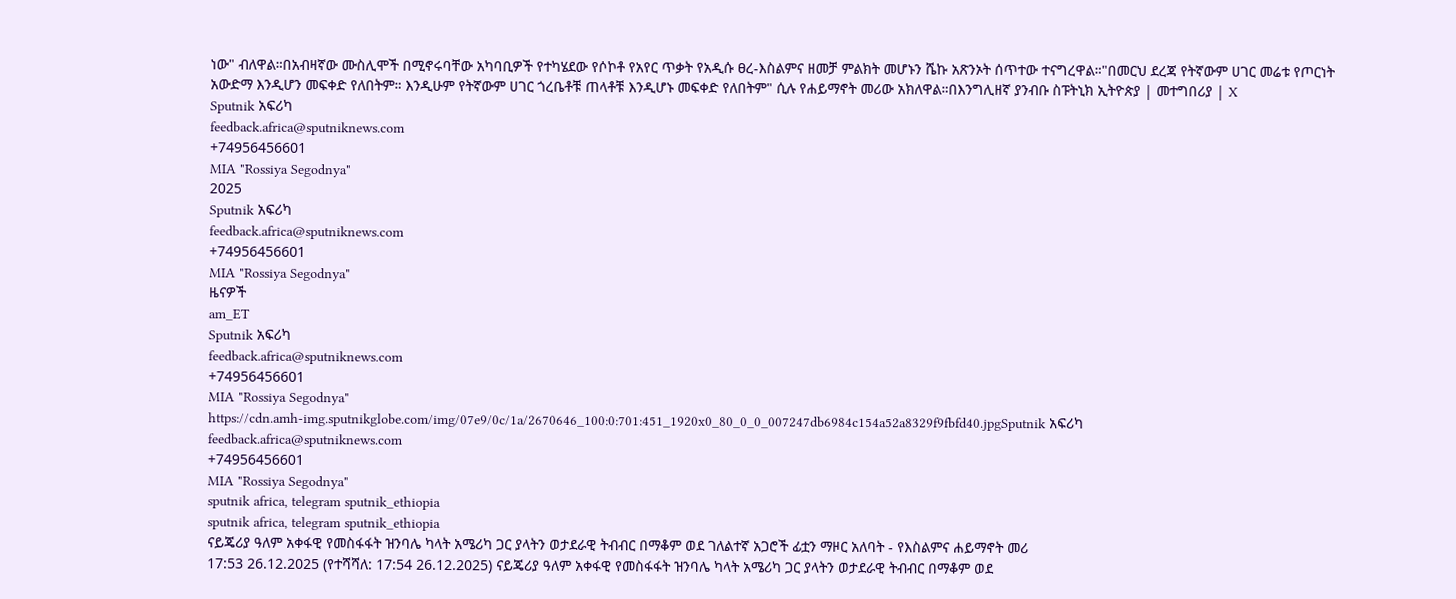ነው" ብለዋል።በአብዛኛው ሙስሊሞች በሚኖሩባቸው አካባቢዎች የተካሄደው የሶኮቶ የአየር ጥቃት የአዲሱ ፀረ-እስልምና ዘመቻ ምልክት መሆኑን ሼኩ አጽንኦት ሰጥተው ተናግረዋል።"በመርህ ደረጃ የትኛውም ሀገር መሬቱ የጦርነት አውድማ እንዲሆን መፍቀድ የለበትም። እንዲሁም የትኛውም ሀገር ጎረቤቶቹ ጠላቶቹ እንዲሆኑ መፍቀድ የለበትም" ሲሉ የሐይማኖት መሪው አክለዋል።በእንግሊዘኛ ያንብቡ ስፑትኒክ ኢትዮጵያ | መተግበሪያ | X
Sputnik አፍሪካ
feedback.africa@sputniknews.com
+74956456601
MIA "Rossiya Segodnya"
2025
Sputnik አፍሪካ
feedback.africa@sputniknews.com
+74956456601
MIA "Rossiya Segodnya"
ዜናዎች
am_ET
Sputnik አፍሪካ
feedback.africa@sputniknews.com
+74956456601
MIA "Rossiya Segodnya"
https://cdn.amh-img.sputnikglobe.com/img/07e9/0c/1a/2670646_100:0:701:451_1920x0_80_0_0_007247db6984c154a52a8329f9fbfd40.jpgSputnik አፍሪካ
feedback.africa@sputniknews.com
+74956456601
MIA "Rossiya Segodnya"
sputnik africa, telegram sputnik_ethiopia
sputnik africa, telegram sputnik_ethiopia
ናይጄሪያ ዓለም አቀፋዊ የመስፋፋት ዝንባሌ ካላት አሜሪካ ጋር ያላትን ወታደራዊ ትብብር በማቆም ወደ ገለልተኛ አጋሮች ፊቷን ማዞር አለባት - የእስልምና ሐይማኖት መሪ
17:53 26.12.2025 (የተሻሻለ: 17:54 26.12.2025) ናይጄሪያ ዓለም አቀፋዊ የመስፋፋት ዝንባሌ ካላት አሜሪካ ጋር ያላትን ወታደራዊ ትብብር በማቆም ወደ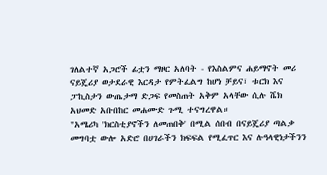ገለልተኛ አጋሮች ፊቷን ማዞር አለባት - የእስልምና ሐይማኖት መሪ
ናይጄሪያ ወታደራዊ እርዳታ የምትፈልግ ከሆነ ቻይና፣ ቱርክ እና ፓኪስታን ውጤታማ ድጋፍ የመስጠት አቅም አላቸው ሲሉ ሼክ አህመድ አቡበከር መሐሙድ ጉሚ ተናግረዋል።
"አሜሪካ 'ክርስቲያኖችን ለመጠበቅ' በሚል ሰበብ በናይጄሪያ ጣልቃ መግባቷ ውሎ አድሮ በሀገራችን ክፍፍል የሚፈጥር እና ሉዓላዊነታችንን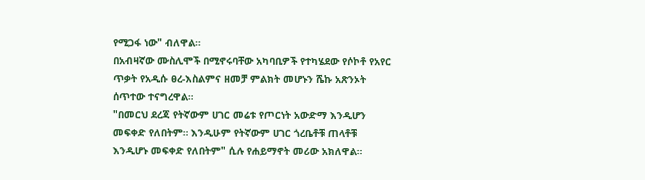የሚጋፋ ነው" ብለዋል።
በአብዛኛው ሙስሊሞች በሚኖሩባቸው አካባቢዎች የተካሄደው የሶኮቶ የአየር ጥቃት የአዲሱ ፀረ-እስልምና ዘመቻ ምልክት መሆኑን ሼኩ አጽንኦት ሰጥተው ተናግረዋል።
"በመርህ ደረጃ የትኛውም ሀገር መሬቱ የጦርነት አውድማ እንዲሆን መፍቀድ የለበትም። እንዲሁም የትኛውም ሀገር ጎረቤቶቹ ጠላቶቹ እንዲሆኑ መፍቀድ የለበትም" ሲሉ የሐይማኖት መሪው አክለዋል።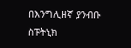በእንግሊዘኛ ያንብቡ
ስፑትኒክ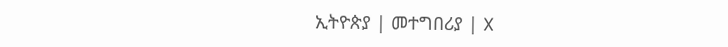ኢትዮጵያ | መተግበሪያ | X